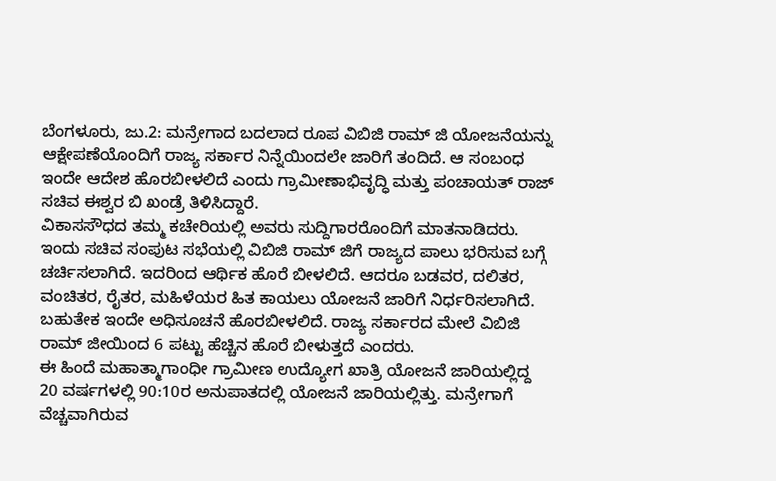ಬೆಂಗಳೂರು, ಜು.2: ಮನ್ರೇಗಾದ ಬದಲಾದ ರೂಪ ವಿಬಿಜಿ ರಾಮ್ ಜಿ ಯೋಜನೆಯನ್ನು ಆಕ್ಷೇಪಣೆಯೊಂದಿಗೆ ರಾಜ್ಯ ಸರ್ಕಾರ ನಿನ್ನೆಯಿಂದಲೇ ಜಾರಿಗೆ ತಂದಿದೆ. ಆ ಸಂಬಂಧ ಇಂದೇ ಆದೇಶ ಹೊರಬೀಳಲಿದೆ ಎಂದು ಗ್ರಾಮೀಣಾಭಿವೃದ್ಧಿ ಮತ್ತು ಪಂಚಾಯತ್ ರಾಜ್ ಸಚಿವ ಈಶ್ವರ ಬಿ ಖಂಡ್ರೆ ತಿಳಿಸಿದ್ದಾರೆ.
ವಿಕಾಸಸೌಧದ ತಮ್ಮ ಕಚೇರಿಯಲ್ಲಿ ಅವರು ಸುದ್ದಿಗಾರರೊಂದಿಗೆ ಮಾತನಾಡಿದರು. ಇಂದು ಸಚಿವ ಸಂಪುಟ ಸಭೆಯಲ್ಲಿ ವಿಬಿಜಿ ರಾಮ್ ಜಿಗೆ ರಾಜ್ಯದ ಪಾಲು ಭರಿಸುವ ಬಗ್ಗೆ ಚರ್ಚಿಸಲಾಗಿದೆ. ಇದರಿಂದ ಆರ್ಥಿಕ ಹೊರೆ ಬೀಳಲಿದೆ. ಆದರೂ ಬಡವರ, ದಲಿತರ, ವಂಚಿತರ, ರೈತರ, ಮಹಿಳೆಯರ ಹಿತ ಕಾಯಲು ಯೋಜನೆ ಜಾರಿಗೆ ನಿರ್ಧರಿಸಲಾಗಿದೆ. ಬಹುತೇಕ ಇಂದೇ ಅಧಿಸೂಚನೆ ಹೊರಬೀಳಲಿದೆ. ರಾಜ್ಯ ಸರ್ಕಾರದ ಮೇಲೆ ವಿಬಿಜಿ ರಾಮ್ ಜೀಯಿಂದ 6 ಪಟ್ಟು ಹೆಚ್ಚಿನ ಹೊರೆ ಬೀಳುತ್ತದೆ ಎಂದರು.
ಈ ಹಿಂದೆ ಮಹಾತ್ಮಾಗಾಂಧೀ ಗ್ರಾಮೀಣ ಉದ್ಯೋಗ ಖಾತ್ರಿ ಯೋಜನೆ ಜಾರಿಯಲ್ಲಿದ್ದ 20 ವರ್ಷಗಳಲ್ಲಿ 90:10ರ ಅನುಪಾತದಲ್ಲಿ ಯೋಜನೆ ಜಾರಿಯಲ್ಲಿತ್ತು. ಮನ್ರೇಗಾಗೆ ವೆಚ್ಚವಾಗಿರುವ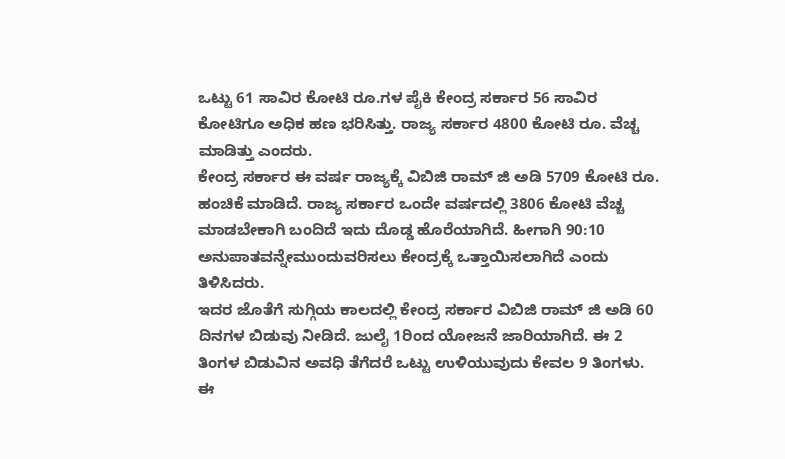ಒಟ್ಟು 61 ಸಾವಿರ ಕೋಟಿ ರೂ.ಗಳ ಪೈಕಿ ಕೇಂದ್ರ ಸರ್ಕಾರ 56 ಸಾವಿರ ಕೋಟಿಗೂ ಅಧಿಕ ಹಣ ಭರಿಸಿತ್ತು. ರಾಜ್ಯ ಸರ್ಕಾರ 4800 ಕೋಟಿ ರೂ. ವೆಚ್ಚ ಮಾಡಿತ್ತು ಎಂದರು.
ಕೇಂದ್ರ ಸರ್ಕಾರ ಈ ವರ್ಷ ರಾಜ್ಯಕ್ಕೆ ವಿಬಿಜಿ ರಾಮ್ ಜಿ ಅಡಿ 5709 ಕೋಟಿ ರೂ. ಹಂಚಿಕೆ ಮಾಡಿದೆ. ರಾಜ್ಯ ಸರ್ಕಾರ ಒಂದೇ ವರ್ಷದಲ್ಲಿ 3806 ಕೋಟಿ ವೆಚ್ಚ ಮಾಡಬೇಕಾಗಿ ಬಂದಿದೆ ಇದು ದೊಡ್ಡ ಹೊರೆಯಾಗಿದೆ. ಹೀಗಾಗಿ 90:10 ಅನುಪಾತವನ್ನೇಮುಂದುವರಿಸಲು ಕೇಂದ್ರಕ್ಕೆ ಒತ್ತಾಯಿಸಲಾಗಿದೆ ಎಂದು ತಿಳಿಸಿದರು.
ಇದರ ಜೊತೆಗೆ ಸುಗ್ಗಿಯ ಕಾಲದಲ್ಲಿ ಕೇಂದ್ರ ಸರ್ಕಾರ ವಿಬಿಜಿ ರಾಮ್ ಜಿ ಅಡಿ 60 ದಿನಗಳ ಬಿಡುವು ನೀಡಿದೆ. ಜುಲೈ 1ರಿಂದ ಯೋಜನೆ ಜಾರಿಯಾಗಿದೆ. ಈ 2 ತಿಂಗಳ ಬಿಡುವಿನ ಅವಧಿ ತೆಗೆದರೆ ಒಟ್ಟು ಉಳಿಯುವುದು ಕೇವಲ 9 ತಿಂಗಳು. ಈ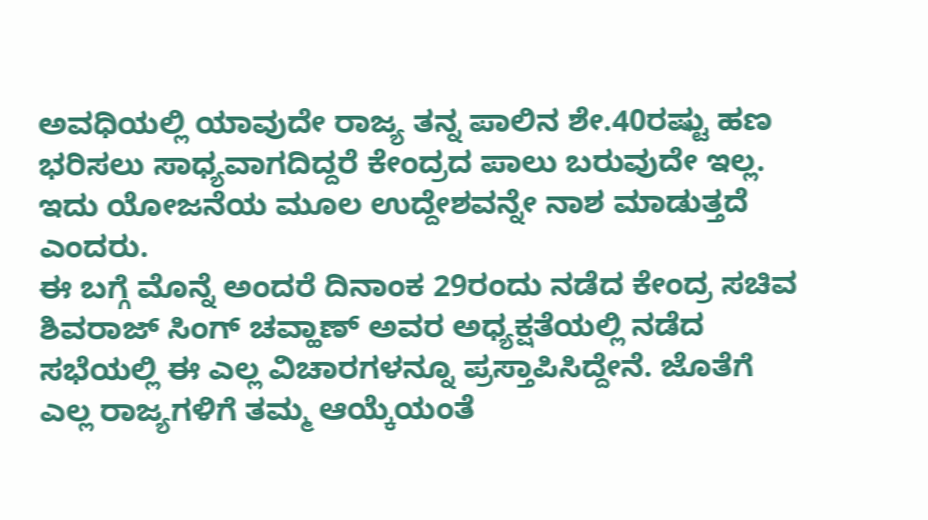ಅವಧಿಯಲ್ಲಿ ಯಾವುದೇ ರಾಜ್ಯ ತನ್ನ ಪಾಲಿನ ಶೇ.40ರಷ್ಟು ಹಣ ಭರಿಸಲು ಸಾಧ್ಯವಾಗದಿದ್ದರೆ ಕೇಂದ್ರದ ಪಾಲು ಬರುವುದೇ ಇಲ್ಲ. ಇದು ಯೋಜನೆಯ ಮೂಲ ಉದ್ದೇಶವನ್ನೇ ನಾಶ ಮಾಡುತ್ತದೆ ಎಂದರು.
ಈ ಬಗ್ಗೆ ಮೊನ್ನೆ ಅಂದರೆ ದಿನಾಂಕ 29ರಂದು ನಡೆದ ಕೇಂದ್ರ ಸಚಿವ ಶಿವರಾಜ್ ಸಿಂಗ್ ಚವ್ಹಾಣ್ ಅವರ ಅಧ್ಯಕ್ಷತೆಯಲ್ಲಿ ನಡೆದ ಸಭೆಯಲ್ಲಿ ಈ ಎಲ್ಲ ವಿಚಾರಗಳನ್ನೂ ಪ್ರಸ್ತಾಪಿಸಿದ್ದೇನೆ. ಜೊತೆಗೆ ಎಲ್ಲ ರಾಜ್ಯಗಳಿಗೆ ತಮ್ಮ ಆಯ್ಕೆಯಂತೆ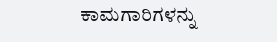ಕಾಮಗಾರಿಗಳನ್ನು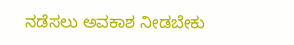ನಡೆಸಲು ಅವಕಾಶ ನೀಡಬೇಕು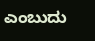ಎಂಬುದು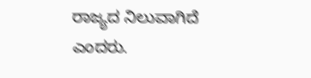ರಾಜ್ಯದ ನಿಲುವಾಗಿದೆ ಎಂದರು.